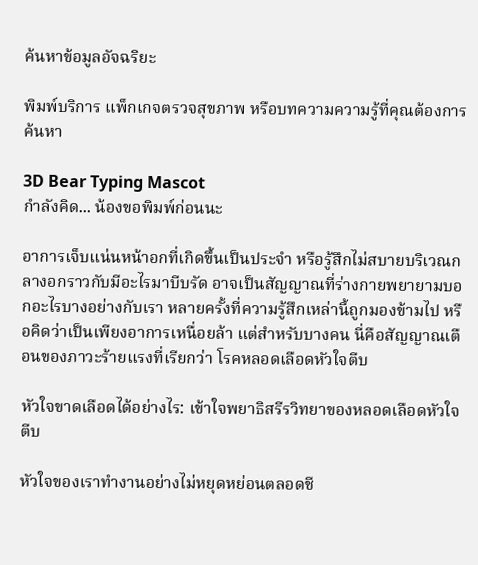ค้นหาข้อมูลอัจฉริยะ

พิมพ์บริการ แพ็กเกจตรวจสุขภาพ หรือบทความความรู้ที่คุณต้องการค้นหา

3D Bear Typing Mascot
กำลังคิด... น้องขอพิมพ์ก่อนนะ

อาการเจ็บแน่นหน้าอกที่เกิดขึ้นเป็นประจำ หรือรู้สึกไม่สบายบริเวณกลางอกราวกับมีอะไรมาบีบรัด อาจเป็นสัญญาณที่ร่างกายพยายามบอกอะไรบางอย่างกับเรา หลายครั้งที่ความรู้สึกเหล่านี้ถูกมองข้ามไป หรือคิดว่าเป็นเพียงอาการเหนื่อยล้า แต่สำหรับบางคน นี่คือสัญญาณเตือนของภาวะร้ายแรงที่เรียกว่า โรคหลอดเลือดหัวใจตีบ

หัวใจขาดเลือดได้อย่างไร: เข้าใจพยาธิสรีรวิทยาของหลอดเลือดหัวใจตีบ

หัวใจของเราทำงานอย่างไม่หยุดหย่อนตลอดชี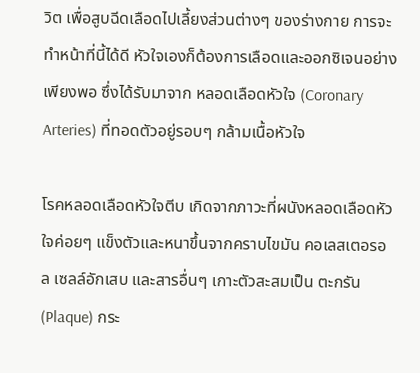วิต เพื่อสูบฉีดเลือดไปเลี้ยงส่วนต่างๆ ของร่างกาย การจะทำหน้าที่นี้ได้ดี หัวใจเองก็ต้องการเลือดและออกซิเจนอย่างเพียงพอ ซึ่งได้รับมาจาก หลอดเลือดหัวใจ (Coronary Arteries) ที่ทอดตัวอยู่รอบๆ กล้ามเนื้อหัวใจ

โรคหลอดเลือดหัวใจตีบ เกิดจากภาวะที่ผนังหลอดเลือดหัวใจค่อยๆ แข็งตัวและหนาขึ้นจากคราบไขมัน คอเลสเตอรอล เซลล์อักเสบ และสารอื่นๆ เกาะตัวสะสมเป็น ตะกรัน (Plaque) กระ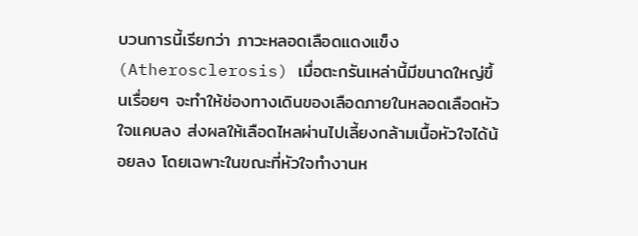บวนการนี้เรียกว่า ภาวะหลอดเลือดแดงแข็ง (Atherosclerosis) เมื่อตะกรันเหล่านี้มีขนาดใหญ่ขึ้นเรื่อยๆ จะทำให้ช่องทางเดินของเลือดภายในหลอดเลือดหัวใจแคบลง ส่งผลให้เลือดไหลผ่านไปเลี้ยงกล้ามเนื้อหัวใจได้น้อยลง โดยเฉพาะในขณะที่หัวใจทำงานห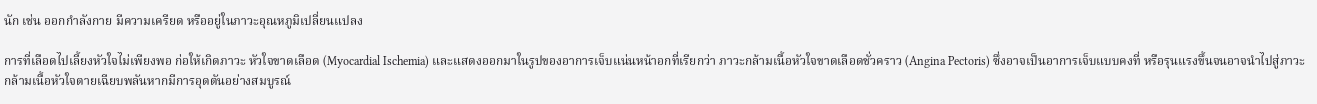นัก เช่น ออกกำลังกาย มีความเครียด หรืออยู่ในภาวะอุณหภูมิเปลี่ยนแปลง

การที่เลือดไปเลี้ยงหัวใจไม่เพียงพอ ก่อให้เกิดภาวะ หัวใจขาดเลือด (Myocardial Ischemia) และแสดงออกมาในรูปของอาการเจ็บแน่นหน้าอกที่เรียกว่า ภาวะกล้ามเนื้อหัวใจขาดเลือดชั่วคราว (Angina Pectoris) ซึ่งอาจเป็นอาการเจ็บแบบคงที่ หรือรุนแรงขึ้นจนอาจนำไปสู่ภาวะกล้ามเนื้อหัวใจตายเฉียบพลันหากมีการอุดตันอย่างสมบูรณ์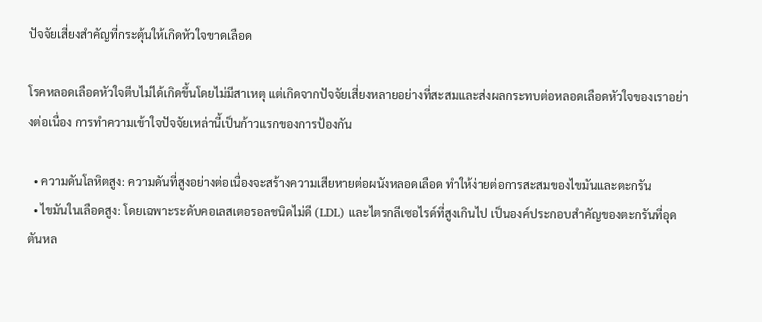ปัจจัยเสี่ยงสำคัญที่กระตุ้นให้เกิดหัวใจขาดเลือด

โรคหลอดเลือดหัวใจตีบไม่ได้เกิดขึ้นโดยไม่มีสาเหตุ แต่เกิดจากปัจจัยเสี่ยงหลายอย่างที่สะสมและส่งผลกระทบต่อหลอดเลือดหัวใจของเราอย่างต่อเนื่อง การทำความเข้าใจปัจจัยเหล่านี้เป็นก้าวแรกของการป้องกัน

  • ความดันโลหิตสูง: ความดันที่สูงอย่างต่อเนื่องจะสร้างความเสียหายต่อผนังหลอดเลือด ทำให้ง่ายต่อการสะสมของไขมันและตะกรัน
  • ไขมันในเลือดสูง: โดยเฉพาะระดับคอเลสเตอรอลชนิดไม่ดี (LDL) และไตรกลีเซอไรด์ที่สูงเกินไป เป็นองค์ประกอบสำคัญของตะกรันที่อุดตันหล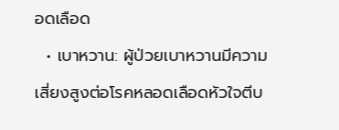อดเลือด
  • เบาหวาน: ผู้ป่วยเบาหวานมีความเสี่ยงสูงต่อโรคหลอดเลือดหัวใจตีบ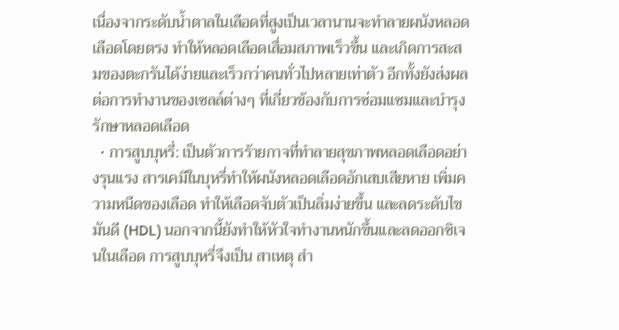เนื่องจากระดับน้ำตาลในเลือดที่สูงเป็นเวลานานจะทำลายผนังหลอดเลือดโดยตรง ทำให้หลอดเลือดเสื่อมสภาพเร็วขึ้น และเกิดการสะสมของตะกรันได้ง่ายและเร็วกว่าคนทั่วไปหลายเท่าตัว อีกทั้งยังส่งผลต่อการทำงานของเซลล์ต่างๆ ที่เกี่ยวข้องกับการซ่อมแซมและบำรุงรักษาหลอดเลือด
  • การสูบบุหรี่: เป็นตัวการร้ายกาจที่ทำลายสุขภาพหลอดเลือดอย่างรุนแรง สารเคมีในบุหรี่ทำให้ผนังหลอดเลือดอักเสบเสียหาย เพิ่มความหนืดของเลือด ทำให้เลือดจับตัวเป็นลิ่มง่ายขึ้น และลดระดับไขมันดี (HDL) นอกจากนี้ยังทำให้หัวใจทำงานหนักขึ้นและลดออกซิเจนในเลือด การสูบบุหรี่จึงเป็น สาเหตุ สำ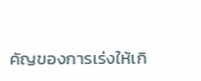คัญของการเร่งให้เกิ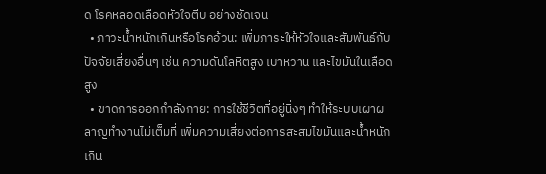ด โรคหลอดเลือดหัวใจตีบ อย่างชัดเจน
  • ภาวะน้ำหนักเกินหรือโรคอ้วน: เพิ่มภาระให้หัวใจและสัมพันธ์กับปัจจัยเสี่ยงอื่นๆ เช่น ความดันโลหิตสูง เบาหวาน และไขมันในเลือดสูง
  • ขาดการออกกำลังกาย: การใช้ชีวิตที่อยู่นิ่งๆ ทำให้ระบบเผาผลาญทำงานไม่เต็มที่ เพิ่มความเสี่ยงต่อการสะสมไขมันและน้ำหนักเกิน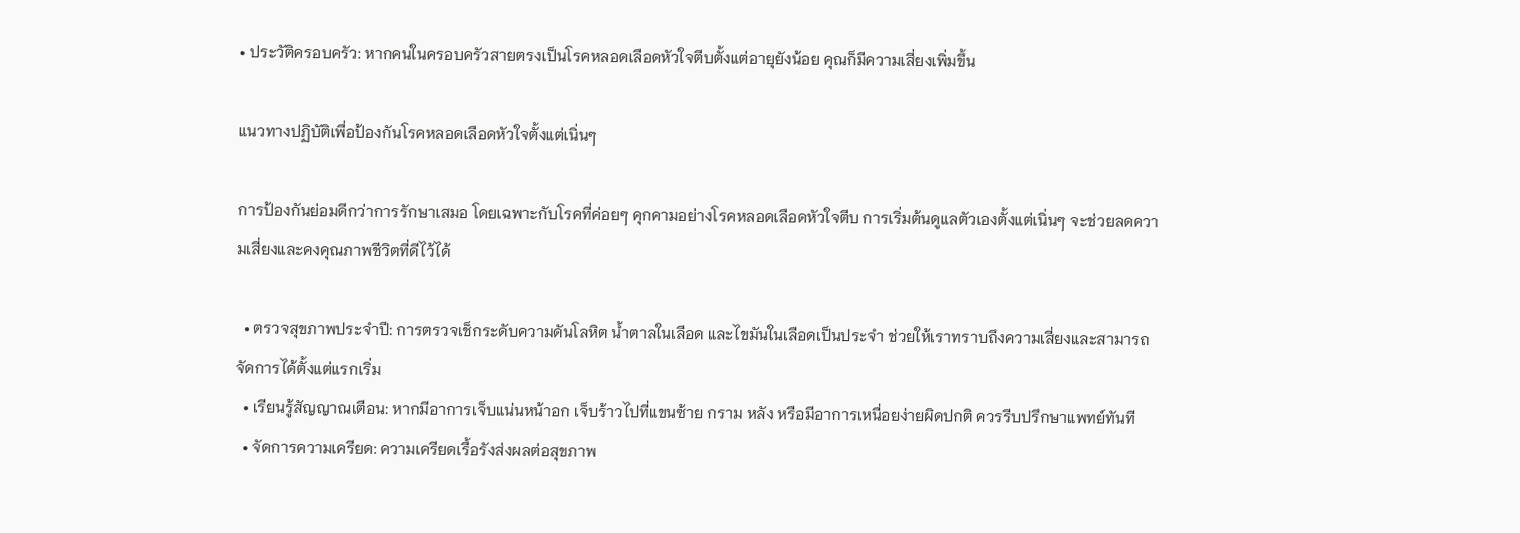• ประวัติครอบครัว: หากคนในครอบครัวสายตรงเป็นโรคหลอดเลือดหัวใจตีบตั้งแต่อายุยังน้อย คุณก็มีความเสี่ยงเพิ่มขึ้น

แนวทางปฏิบัติเพื่อป้องกันโรคหลอดเลือดหัวใจตั้งแต่เนิ่นๆ

การป้องกันย่อมดีกว่าการรักษาเสมอ โดยเฉพาะกับโรคที่ค่อยๆ คุกคามอย่างโรคหลอดเลือดหัวใจตีบ การเริ่มต้นดูแลตัวเองตั้งแต่เนิ่นๆ จะช่วยลดความเสี่ยงและคงคุณภาพชีวิตที่ดีไว้ได้

  • ตรวจสุขภาพประจำปี: การตรวจเช็กระดับความดันโลหิต น้ำตาลในเลือด และไขมันในเลือดเป็นประจำ ช่วยให้เราทราบถึงความเสี่ยงและสามารถจัดการได้ตั้งแต่แรกเริ่ม
  • เรียนรู้สัญญาณเตือน: หากมีอาการเจ็บแน่นหน้าอก เจ็บร้าวไปที่แขนซ้าย กราม หลัง หรือมีอาการเหนื่อยง่ายผิดปกติ ควรรีบปรึกษาแพทย์ทันที
  • จัดการความเครียด: ความเครียดเรื้อรังส่งผลต่อสุขภาพ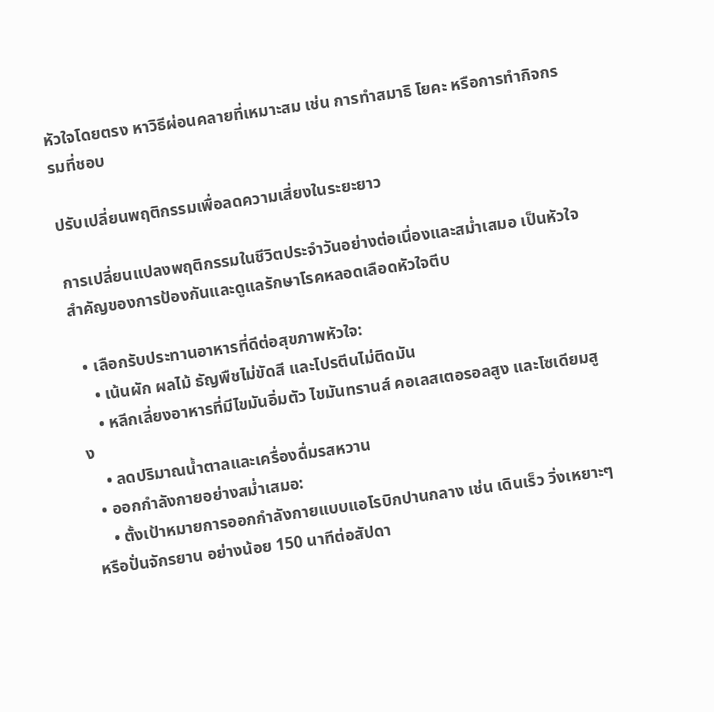หัวใจโดยตรง หาวิธีผ่อนคลายที่เหมาะสม เช่น การทำสมาธิ โยคะ หรือการทำกิจกรรมที่ชอบ

ปรับเปลี่ยนพฤติกรรมเพื่อลดความเสี่ยงในระยะยาว

การเปลี่ยนแปลงพฤติกรรมในชีวิตประจำวันอย่างต่อเนื่องและสม่ำเสมอ เป็นหัวใจสำคัญของการป้องกันและดูแลรักษาโรคหลอดเลือดหัวใจตีบ

  • เลือกรับประทานอาหารที่ดีต่อสุขภาพหัวใจ:
    • เน้นผัก ผลไม้ ธัญพืชไม่ขัดสี และโปรตีนไม่ติดมัน
    • หลีกเลี่ยงอาหารที่มีไขมันอิ่มตัว ไขมันทรานส์ คอเลสเตอรอลสูง และโซเดียมสูง
    • ลดปริมาณน้ำตาลและเครื่องดื่มรสหวาน
  • ออกกำลังกายอย่างสม่ำเสมอ:
    • ตั้งเป้าหมายการออกกำลังกายแบบแอโรบิกปานกลาง เช่น เดินเร็ว วิ่งเหยาะๆ หรือปั่นจักรยาน อย่างน้อย 150 นาทีต่อสัปดา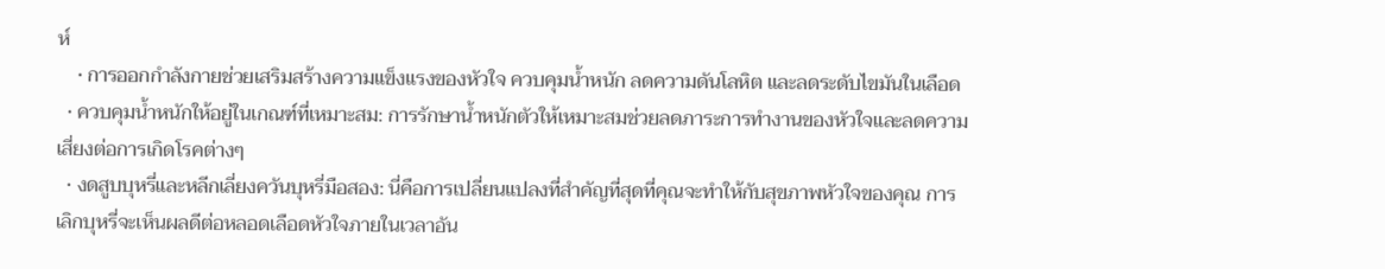ห์
    • การออกกำลังกายช่วยเสริมสร้างความแข็งแรงของหัวใจ ควบคุมน้ำหนัก ลดความดันโลหิต และลดระดับไขมันในเลือด
  • ควบคุมน้ำหนักให้อยู่ในเกณฑ์ที่เหมาะสม: การรักษาน้ำหนักตัวให้เหมาะสมช่วยลดภาระการทำงานของหัวใจและลดความเสี่ยงต่อการเกิดโรคต่างๆ
  • งดสูบบุหรี่และหลีกเลี่ยงควันบุหรี่มือสอง: นี่คือการเปลี่ยนแปลงที่สำคัญที่สุดที่คุณจะทำให้กับสุขภาพหัวใจของคุณ การเลิกบุหรี่จะเห็นผลดีต่อหลอดเลือดหัวใจภายในเวลาอัน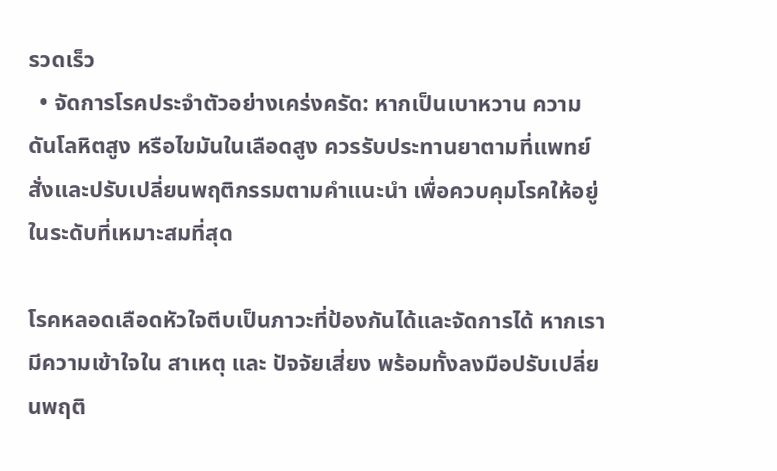รวดเร็ว
  • จัดการโรคประจำตัวอย่างเคร่งครัด: หากเป็นเบาหวาน ความดันโลหิตสูง หรือไขมันในเลือดสูง ควรรับประทานยาตามที่แพทย์สั่งและปรับเปลี่ยนพฤติกรรมตามคำแนะนำ เพื่อควบคุมโรคให้อยู่ในระดับที่เหมาะสมที่สุด

โรคหลอดเลือดหัวใจตีบเป็นภาวะที่ป้องกันได้และจัดการได้ หากเรามีความเข้าใจใน สาเหตุ และ ปัจจัยเสี่ยง พร้อมทั้งลงมือปรับเปลี่ยนพฤติ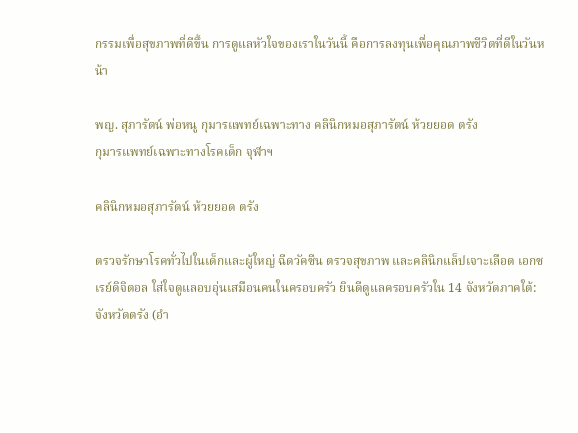กรรมเพื่อสุขภาพที่ดีขึ้น การดูแลหัวใจของเราในวันนี้ คือการลงทุนเพื่อคุณภาพชีวิตที่ดีในวันหน้า

พญ. สุภารัตน์ พ่อหนู กุมารแพทย์เฉพาะทาง คลินิกหมอสุภารัตน์ ห้วยยอด ตรัง
กุมารแพทย์เฉพาะทางโรคเด็ก จุฬาฯ

คลินิกหมอสุภารัตน์ ห้วยยอด ตรัง

ตรวจรักษาโรคทั่วไปในเด็กและผู้ใหญ่ ฉีดวัคซีน ตรวจสุขภาพ และคลินิกแล็ปเจาะเลือด เอกซเรย์ดิจิตอล ใส่ใจดูแลอบอุ่นเสมือนคนในครอบครัว ยินดีดูแลครอบครัวใน 14 จังหวัดภาคใต้: จังหวัดตรัง (อำ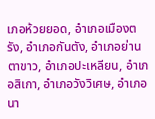เภอห้วยยอด, อำเภอเมืองตรัง, อำเภอกันตัง, อำเภอย่านตาขาว, อำเภอปะเหลียน, อำเภอสิเกา, อำเภอวังวิเศษ, อำเภอนา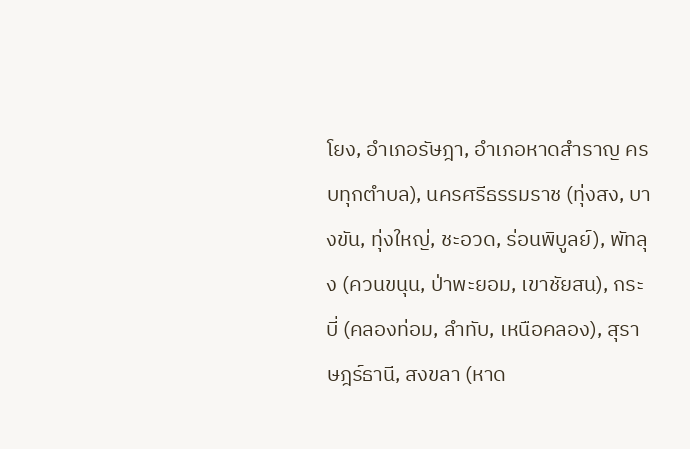โยง, อำเภอรัษฎา, อำเภอหาดสำราญ ครบทุกตำบล), นครศรีธรรมราช (ทุ่งสง, บางขัน, ทุ่งใหญ่, ชะอวด, ร่อนพิบูลย์), พัทลุง (ควนขนุน, ป่าพะยอม, เขาชัยสน), กระบี่ (คลองท่อม, ลำทับ, เหนือคลอง), สุราษฎร์ธานี, สงขลา (หาด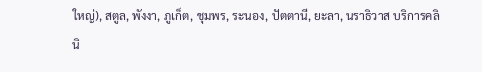ใหญ่), สตูล, พังงา, ภูเก็ต, ชุมพร, ระนอง, ปัตตานี, ยะลา, นราธิวาส บริการคลินิ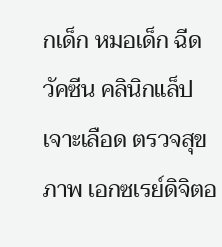กเด็ก หมอเด็ก ฉีดวัคซีน คลินิกแล็ป เจาะเลือด ตรวจสุขภาพ เอกซเรย์ดิจิตอ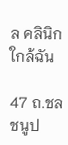ล คลินิกใกล้ฉัน

47 ถ.ชลชนูป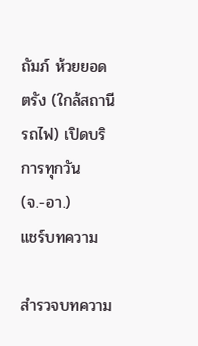ถัมภ์ ห้วยยอด ตรัง (ใกล้สถานีรถไฟ) เปิดบริการทุกวัน (จ.-อา.)
แชร์บทความ

สำรวจบทความ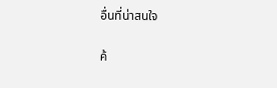อื่นที่น่าสนใจ

ค้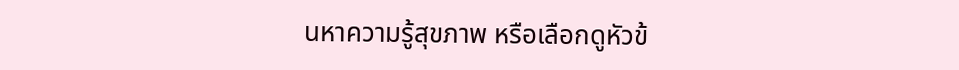นหาความรู้สุขภาพ หรือเลือกดูหัวข้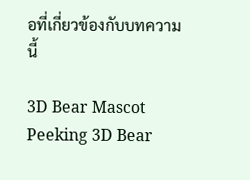อที่เกี่ยวข้องกับบทความนี้

3D Bear Mascot Peeking 3D Bear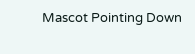Mascot Pointing Down